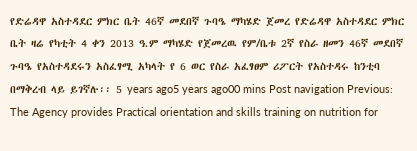የድሬዳዋ አስተዳደር ምክር ቤት 46ኛ መደበኛ ጉባዔ ማካሄድ ጀመረ የድሬዳዋ አስተዳደር ምክር ቤት ዛሬ የካቲት 4 ቀን 2013 ዓ.ም ማካሄድ የጀመረዉ የም/ቤቱ 2ኛ የስራ ዘመን 46ኛ መደበኛ ጉባዔ የአስተዳደሩን አስፈፃሚ አካላት የ 6 ወር የስራ አፈፃፀም ሪፖርት የአስተዳሩ ከንቲባ በማቅረብ ላይ ይገኛሉ፡፡ 5 years ago5 years ago00 mins Post navigation Previous: The Agency provides Practical orientation and skills training on nutrition for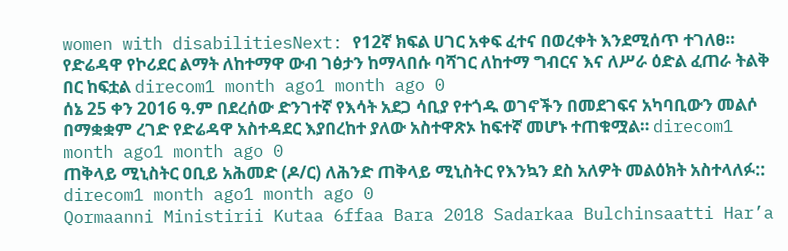women with disabilitiesNext: የ12ኛ ክፍል ሀገር አቀፍ ፈተና በወረቀት እንደሚሰጥ ተገለፀ።
የድሬዳዋ የኮሪደር ልማት ለከተማዋ ውብ ገፅታን ከማላበሱ ባሻገር ለከተማ ግብርና እና ለሥራ ዕድል ፈጠራ ትልቅ በር ከፍቷል direcom1 month ago1 month ago 0
ሰኔ 25 ቀን 2016 ዓ.ም በደረሰው ድንገተኛ የእሳት አደጋ ሳቢያ የተጎዱ ወገኖችን በመደገፍና አካባቢውን መልሶ በማቋቋም ረገድ የድሬዳዋ አስተዳደር እያበረከተ ያለው አስተዋጽኦ ከፍተኛ መሆኑ ተጠቁሟል። direcom1 month ago1 month ago 0
ጠቅላይ ሚኒስትር ዐቢይ አሕመድ (ዶ/ር) ለሕንድ ጠቅላይ ሚኒስትር የእንኳን ደስ አለዎት መልዕክት አስተላለፉ:: direcom1 month ago1 month ago 0
Qormaanni Ministirii Kutaa 6ffaa Bara 2018 Sadarkaa Bulchinsaatti Har’a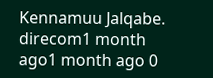Kennamuu Jalqabe. direcom1 month ago1 month ago 0